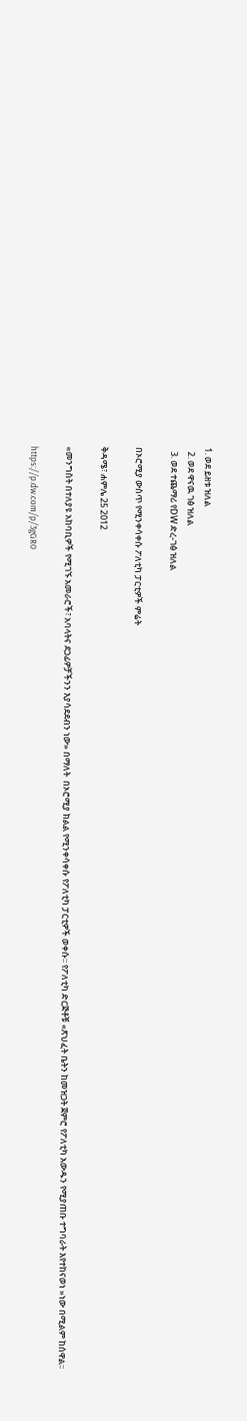1. ወደ ይዘቱ ዝለል
  2. ወደ ዋናዉ ገፅ ዝለል
  3. ወደ ተጨማሪ የDW ድረ-ገፅ ዝለል

በኦሮሚያ ውስጥ የሚንቀሳቀሱ ፖለቲካ ፓርቲዎች ምሬት

ቅዳሜ፣ ሐምሌ 25 2012

«መንግስት በተለያዩ አከባቢዎች የሚገኙ አመራሮች፣ አባላትና ደጋፊዎቻችንን እያሳደደብን ነው» በማለት  በኦሮሚያ ክልል የሚንቀሳቀሱ የፖለቲካ ፓርቲዎች ወቀሱ፡፡ የፖለቲካ ድርጅቶቹ «ጽህፈት ቤትን ከመዝጋት ጀምሮ የፖለቲካ አውዱን የሚያጠቡ ተግባራት እየተከናወነ »ነው በሚልም ከሰዋል፡፡

https://p.dw.com/p/3gGR0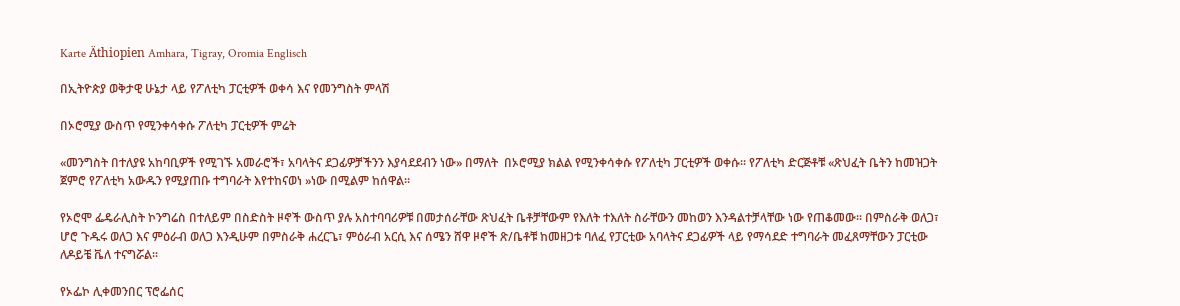Karte Äthiopien Amhara, Tigray, Oromia Englisch

በኢትዮጵያ ወቅታዊ ሁኔታ ላይ የፖለቲካ ፓርቲዎች ወቀሳ እና የመንግስት ምላሽ

በኦሮሚያ ውስጥ የሚንቀሳቀሱ ፖለቲካ ፓርቲዎች ምሬት

«መንግስት በተለያዩ አከባቢዎች የሚገኙ አመራሮች፣ አባላትና ደጋፊዎቻችንን እያሳደደብን ነው» በማለት  በኦሮሚያ ክልል የሚንቀሳቀሱ የፖለቲካ ፓርቲዎች ወቀሱ፡፡ የፖለቲካ ድርጅቶቹ «ጽህፈት ቤትን ከመዝጋት ጀምሮ የፖለቲካ አውዱን የሚያጠቡ ተግባራት እየተከናወነ »ነው በሚልም ከሰዋል፡፡

የኦሮሞ ፌዴራሊስት ኮንግሬስ በተለይም በስድስት ዞኖች ውስጥ ያሉ አስተባባሪዎቹ በመታሰራቸው ጽህፈት ቤቶቻቸውም የእለት ተእለት ስራቸውን መከወን እንዳልተቻላቸው ነው የጠቆመው፡፡ በምስራቅ ወለጋ፣ ሆሮ ጉዱሩ ወለጋ እና ምዕራብ ወለጋ እንዲሁም በምስራቅ ሐረርጌ፣ ምዕራብ አርሲ እና ሰሜን ሸዋ ዞኖች ጽ/ቤቶቹ ከመዘጋቱ ባለፈ የፓርቲው አባላትና ደጋፊዎች ላይ የማሳደድ ተግባራት መፈጸማቸውን ፓርቲው ለዶይቼ ቬለ ተናግሯል፡፡

የኦፌኮ ሊቀመንበር ፕሮፌሰር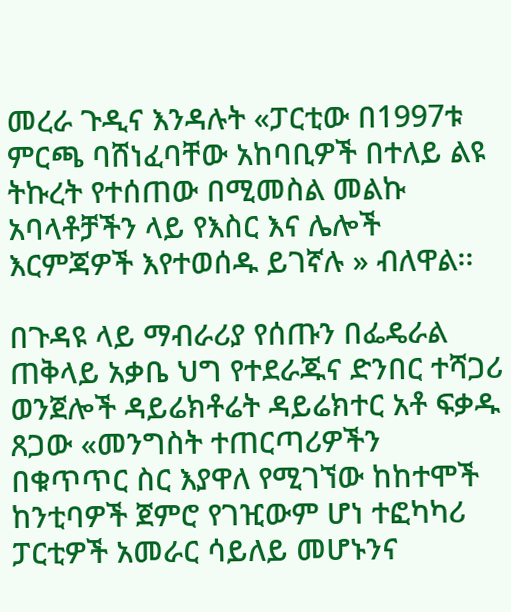መረራ ጉዲና እንዳሉት «ፓርቲው በ1997ቱ ምርጫ ባሸነፈባቸው አከባቢዎች በተለይ ልዩ ትኩረት የተሰጠው በሚመስል መልኩ አባላቶቻችን ላይ የእስር እና ሌሎች እርምጃዎች እየተወሰዱ ይገኛሉ » ብለዋል፡፡

በጉዳዩ ላይ ማብራሪያ የሰጡን በፌዴራል ጠቅላይ አቃቤ ህግ የተደራጁና ድንበር ተሻጋሪ ወንጀሎች ዳይሬክቶሬት ዳይሬክተር አቶ ፍቃዱ ጸጋው «መንግስት ተጠርጣሪዎችን በቁጥጥር ስር እያዋለ የሚገኘው ከከተሞች ከንቲባዎች ጀምሮ የገዢውም ሆነ ተፎካካሪ ፓርቲዎች አመራር ሳይለይ መሆኑንና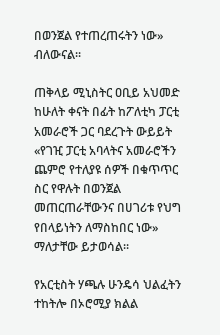በወንጀል የተጠረጠሩትን ነው» ብለውናል፡፡

ጠቅላይ ሚኒስትር ዐቢይ አህመድ ከሁለት ቀናት በፊት ከፖለቲካ ፓርቲ አመራሮች ጋር ባደረጉት ውይይት «የገዢ ፓርቲ አባላትና አመራሮችን ጨምሮ የተለያዩ ሰዎች በቁጥጥር ስር የዋሉት በወንጀል መጠርጠራቸውንና በሀገሪቱ የህግ የበላይነትን ለማስከበር ነው» ማለታቸው ይታወሳል፡፡

የአርቲስት ሃጫሉ ሁንዴሳ ህልፈትን ተከትሎ በኦሮሚያ ክልል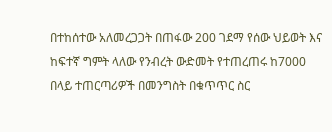በተከሰተው አለመረጋጋት በጠፋው 200 ገደማ የሰው ህይወት እና ከፍተኛ ግምት ላለው የንብረት ውድመት የተጠረጠሩ ከ7000 በላይ ተጠርጣሪዎች በመንግስት በቁጥጥር ስር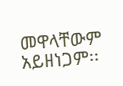መዋላቸውም አይዘነጋም፡፡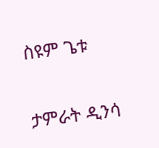ስዩም ጌቱ

ታምራት ዲንሳ